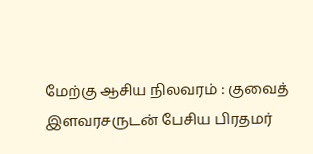மேற்கு ஆசிய நிலவரம் : குவைத் இளவரசருடன் பேசிய பிரதமர்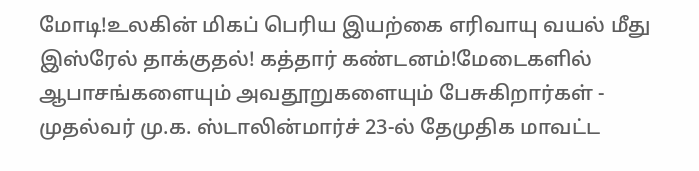மோடி!உலகின் மிகப் பெரிய இயற்கை எரிவாயு வயல் மீது இஸ்ரேல் தாக்குதல்! கத்தார் கண்டனம்!மேடைகளில் ஆபாசங்களையும் அவதூறுகளையும் பேசுகிறார்கள் - முதல்வர் மு.க. ஸ்டாலின்மார்ச் 23-ல் தேமுதிக மாவட்ட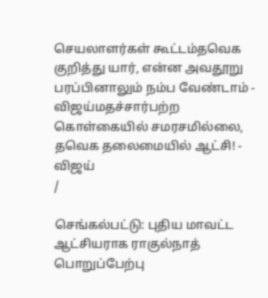செயலாளர்கள் கூட்டம்தவெக குறித்து யார், என்ன அவதூறு பரப்பினாலும் நம்ப வேண்டாம் - விஜய்மதச்சார்பற்ற கொள்கையில் சமரசமில்லை, தவெக தலைமையில் ஆட்சி! - விஜய்
/

செங்கல்பட்டு: புதிய மாவட்ட ஆட்சியராக ராகுல்நாத் பொறுப்பேற்பு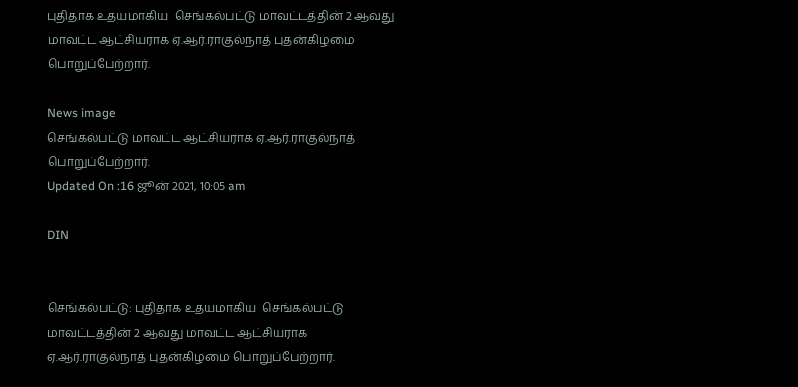புதிதாக உதயமாகிய  செங்கல்பட்டு மாவட்டத்தின் 2 ஆவது மாவட்ட ஆட்சியராக ஏ.ஆர்.ராகுல்நாத் புதன்கிழமை பொறுப்பேற்றார்.

News image
செங்கல்பட்டு மாவட்ட ஆட்சியராக ஏ.ஆர்.ராகுல்நாத் பொறுப்பேற்றார்.
Updated On :16 ஜூன் 2021, 10:05 am

DIN


செங்கல்பட்டு: புதிதாக உதயமாகிய  செங்கல்பட்டு மாவட்டத்தின் 2 ஆவது மாவட்ட ஆட்சியராக ஏ.ஆர்.ராகுல்நாத் புதன்கிழமை பொறுப்பேற்றார்.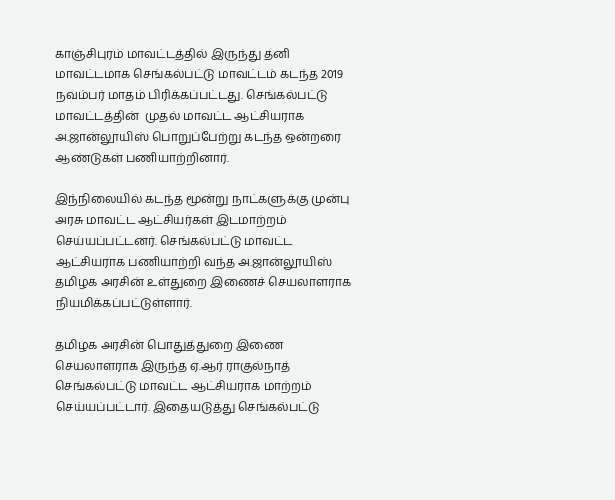காஞ்சிபுரம் மாவட்டத்தில் இருந்து தனி மாவட்டமாக செங்கல்பட்டு மாவட்டம் கடந்த 2019 நவம்பர் மாதம் பிரிக்கப்பட்டது. செங்கல்பட்டு மாவட்டத்தின்  முதல் மாவட்ட ஆட்சியராக அ.ஜான்லூயிஸ் பொறுப்பேற்று கடந்த ஒன்றரை ஆண்டுகள் பணியாற்றினார்.

இந்நிலையில் கடந்த மூன்று நாட்களுக்கு முன்பு அரசு மாவட்ட ஆட்சியர்கள் இடமாற்றம் செய்யப்பட்டனர். செங்கல்பட்டு மாவட்ட ஆட்சியராக பணியாற்றி வந்த அ.ஜான்லூயிஸ் தமிழக அரசின் உள்துறை இணைச் செயலாளராக நியமிக்கப்பட்டுள்ளார்.

தமிழக அரசின் பொதுத்துறை இணை செயலாளராக இருந்த ஏ.ஆர் ராகுல்நாத் செங்கல்பட்டு மாவட்ட ஆட்சியராக மாற்றம் செய்யப்பட்டார். இதையடுத்து செங்கல்பட்டு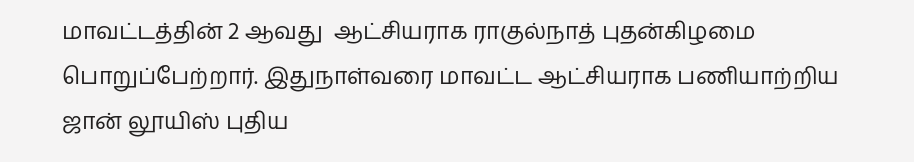மாவட்டத்தின் 2 ஆவது  ஆட்சியராக ராகுல்நாத் புதன்கிழமை பொறுப்பேற்றார். இதுநாள்வரை மாவட்ட ஆட்சியராக பணியாற்றிய ஜான் லூயிஸ் புதிய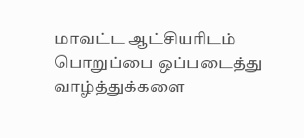மாவட்ட ஆட்சியரிடம் பொறுப்பை ஒப்படைத்து வாழ்த்துக்களை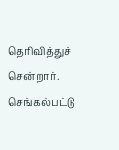தெரிவித்துச் சென்றார். செங்கல்பட்டு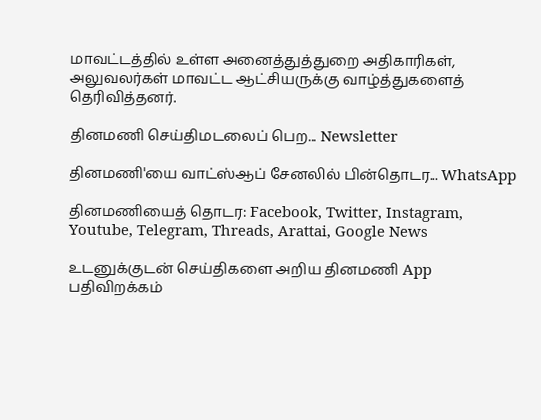மாவட்டத்தில் உள்ள அனைத்துத்துறை அதிகாரிகள், அலுவலர்கள் மாவட்ட ஆட்சியருக்கு வாழ்த்துகளைத் தெரிவித்தனர்.

தினமணி செய்திமடலைப் பெற... Newsletter

தினமணி'யை வாட்ஸ்ஆப் சேனலில் பின்தொடர... WhatsApp

தினமணியைத் தொடர: Facebook, Twitter, Instagram, Youtube, Telegram, Threads, Arattai, Google News

உடனுக்குடன் செய்திகளை அறிய தினமணி App பதிவிறக்கம்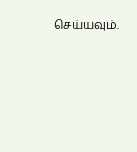செய்யவும்.